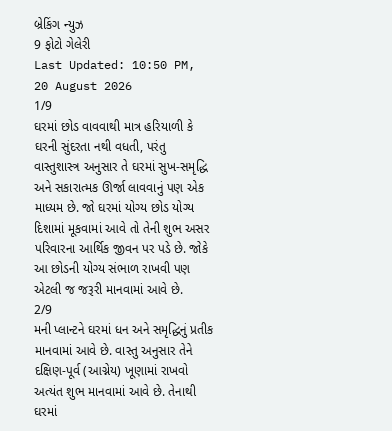બ્રેકિંગ ન્યુઝ
9 ફોટો ગેલેરી
Last Updated: 10:50 PM, 20 August 2026
1/9
ઘરમાં છોડ વાવવાથી માત્ર હરિયાળી કે ઘરની સુંદરતા નથી વધતી, પરંતુ વાસ્તુશાસ્ત્ર અનુસાર તે ઘરમાં સુખ-સમૃદ્ધિ અને સકારાત્મક ઊર્જા લાવવાનું પણ એક માધ્યમ છે. જો ઘરમાં યોગ્ય છોડ યોગ્ય દિશામાં મૂકવામાં આવે તો તેની શુભ અસર પરિવારના આર્થિક જીવન પર પડે છે. જોકે આ છોડની યોગ્ય સંભાળ રાખવી પણ એટલી જ જરૂરી માનવામાં આવે છે.
2/9
મની પ્લાન્ટને ઘરમાં ધન અને સમૃદ્ધિનું પ્રતીક માનવામાં આવે છે. વાસ્તુ અનુસાર તેને દક્ષિણ-પૂર્વ (આગ્નેય) ખૂણામાં રાખવો અત્યંત શુભ માનવામાં આવે છે. તેનાથી ઘરમાં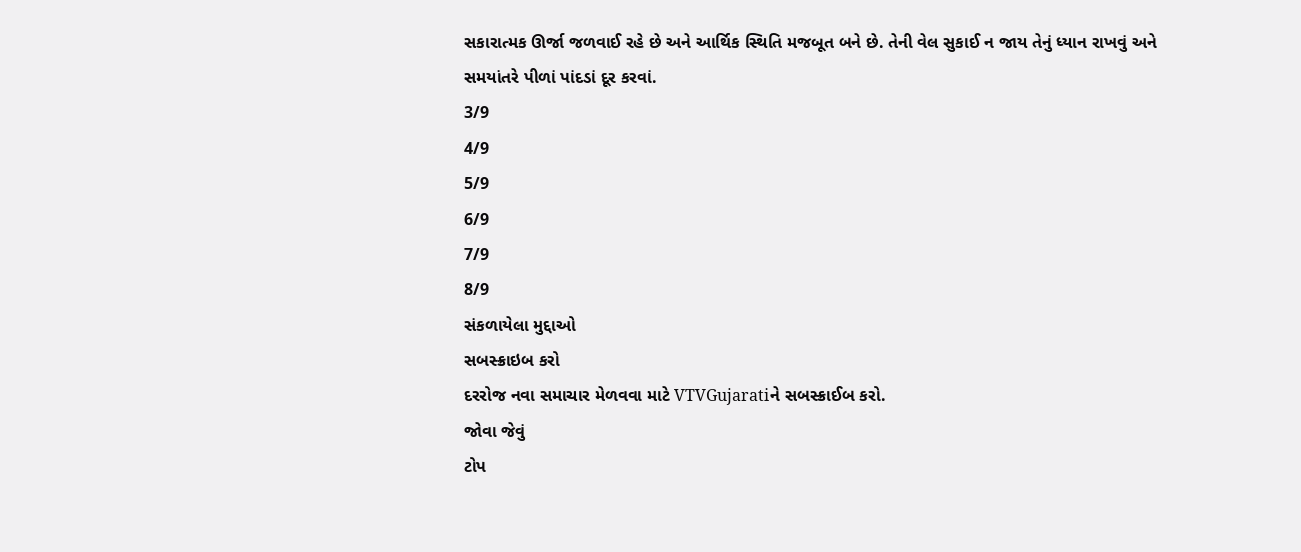સકારાત્મક ઊર્જા જળવાઈ રહે છે અને આર્થિક સ્થિતિ મજબૂત બને છે. તેની વેલ સુકાઈ ન જાય તેનું ધ્યાન રાખવું અને સમયાંતરે પીળાં પાંદડાં દૂર કરવાં.
3/9
4/9
5/9
6/9
7/9
8/9
સંકળાયેલા મુદ્દાઓ
સબસ્ક્રાઇબ કરો
દરરોજ નવા સમાચાર મેળવવા માટે VTVGujaratiને સબસ્ક્રાઈબ કરો.
જોવા જેવું
ટોપ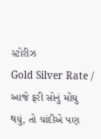સ્ટોરીઝ
Gold Silver Rate / આજે ફરી સોનું મોંઘુ થયું, તો ચાંદીએ પણ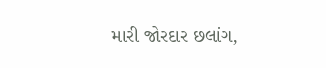મારી જોરદાર છલાંગ,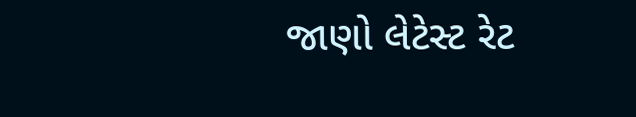જાણો લેટેસ્ટ રેટ